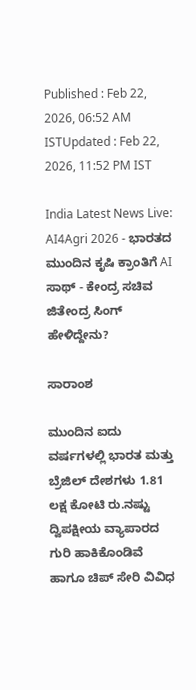Published : Feb 22, 2026, 06:52 AM ISTUpdated : Feb 22, 2026, 11:52 PM IST

India Latest News Live: AI4Agri 2026 - ಭಾರತದ ಮುಂದಿನ ಕೃಷಿ ಕ್ರಾಂತಿಗೆ AI ಸಾಥ್ - ಕೇಂದ್ರ ಸಚಿವ ಜಿತೇಂದ್ರ ಸಿಂಗ್ ಹೇಳಿದ್ದೇನು?

ಸಾರಾಂಶ

ಮುಂದಿನ ಐದು ವರ್ಷಗಳಲ್ಲಿ ಭಾರತ ಮತ್ತು ಬ್ರೆಜಿಲ್‌ ದೇಶಗಳು 1.81 ಲಕ್ಷ ಕೋಟಿ ರು.ನಷ್ಟು ದ್ವಿಪಕ್ಷೀಯ ವ್ಯಾಪಾರದ ಗುರಿ ಹಾಕಿಕೊಂಡಿವೆ ಹಾಗೂ ಚಿಪ್‌ ಸೇರಿ ವಿವಿಧ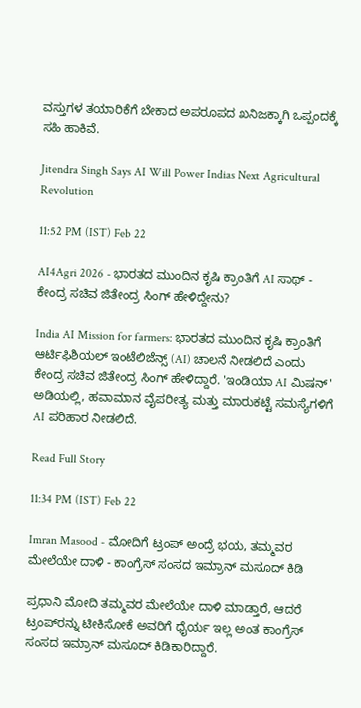ವಸ್ತುಗಳ ತಯಾರಿಕೆಗೆ ಬೇಕಾದ ಅಪರೂಪದ ಖನಿಜಕ್ಕಾಗಿ ಒಪ್ಪಂದಕ್ಕೆ ಸಹಿ ಹಾಕಿವೆ.

Jitendra Singh Says AI Will Power Indias Next Agricultural Revolution

11:52 PM (IST) Feb 22

AI4Agri 2026 - ಭಾರತದ ಮುಂದಿನ ಕೃಷಿ ಕ್ರಾಂತಿಗೆ AI ಸಾಥ್ - ಕೇಂದ್ರ ಸಚಿವ ಜಿತೇಂದ್ರ ಸಿಂಗ್ ಹೇಳಿದ್ದೇನು?

India AI Mission for farmers: ಭಾರತದ ಮುಂದಿನ ಕೃಷಿ ಕ್ರಾಂತಿಗೆ ಆರ್ಟಿಫಿಶಿಯಲ್ ಇಂಟೆಲಿಜೆನ್ಸ್ (AI) ಚಾಲನೆ ನೀಡಲಿದೆ ಎಂದು ಕೇಂದ್ರ ಸಚಿವ ಜಿತೇಂದ್ರ ಸಿಂಗ್ ಹೇಳಿದ್ದಾರೆ. 'ಇಂಡಿಯಾ AI ಮಿಷನ್' ಅಡಿಯಲ್ಲಿ, ಹವಾಮಾನ ವೈಪರೀತ್ಯ ಮತ್ತು ಮಾರುಕಟ್ಟೆ ಸಮಸ್ಯೆಗಳಿಗೆ AI ಪರಿಹಾರ ನೀಡಲಿದೆ.

Read Full Story

11:34 PM (IST) Feb 22

Imran Masood - ಮೋದಿಗೆ ಟ್ರಂಪ್ ಅಂದ್ರೆ ಭಯ, ತಮ್ಮವರ ಮೇಲೆಯೇ ದಾಳಿ - ಕಾಂಗ್ರೆಸ್ ಸಂಸದ ಇಮ್ರಾನ್ ಮಸೂದ್ ಕಿಡಿ

ಪ್ರಧಾನಿ ಮೋದಿ ತಮ್ಮವರ ಮೇಲೆಯೇ ದಾಳಿ ಮಾಡ್ತಾರೆ, ಆದರೆ ಟ್ರಂಪ್‌ರನ್ನು ಟೀಕಿಸೋಕೆ ಅವರಿಗೆ ಧೈರ್ಯ ಇಲ್ಲ ಅಂತ ಕಾಂಗ್ರೆಸ್ ಸಂಸದ ಇಮ್ರಾನ್ ಮಸೂದ್ ಕಿಡಿಕಾರಿದ್ದಾರೆ.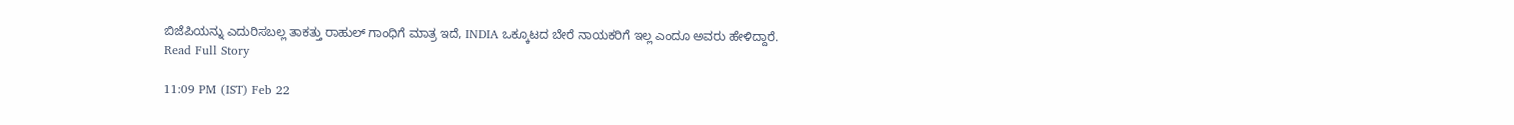ಬಿಜೆಪಿಯನ್ನು ಎದುರಿಸಬಲ್ಲ ತಾಕತ್ತು ರಾಹುಲ್ ಗಾಂಧಿಗೆ ಮಾತ್ರ ಇದೆ, INDIA ಒಕ್ಕೂಟದ ಬೇರೆ ನಾಯಕರಿಗೆ ಇಲ್ಲ ಎಂದೂ ಅವರು ಹೇಳಿದ್ದಾರೆ.
Read Full Story

11:09 PM (IST) Feb 22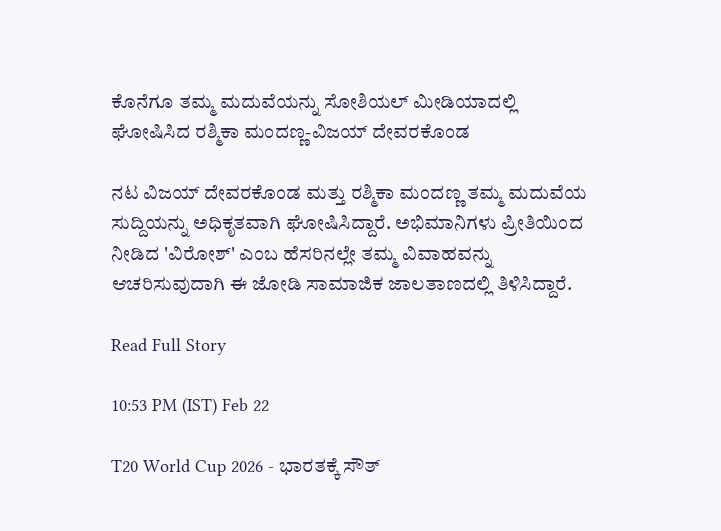ಕೊನೆಗೂ ತಮ್ಮ ಮದುವೆಯನ್ನು ಸೋಶಿಯಲ್ ಮೀಡಿಯಾದಲ್ಲಿ ಘೋಷಿಸಿದ ರಶ್ಮಿಕಾ ಮಂದಣ್ಣ-ವಿಜಯ್ ದೇವರಕೊಂಡ

ನಟ ವಿಜಯ್ ದೇವರಕೊಂಡ ಮತ್ತು ರಶ್ಮಿಕಾ ಮಂದಣ್ಣ ತಮ್ಮ ಮದುವೆಯ ಸುದ್ದಿಯನ್ನು ಅಧಿಕೃತವಾಗಿ ಘೋಷಿಸಿದ್ದಾರೆ. ಅಭಿಮಾನಿಗಳು ಪ್ರೀತಿಯಿಂದ ನೀಡಿದ 'ವಿರೋಶ್' ಎಂಬ ಹೆಸರಿನಲ್ಲೇ ತಮ್ಮ ವಿವಾಹವನ್ನು ಆಚರಿಸುವುದಾಗಿ ಈ ಜೋಡಿ ಸಾಮಾಜಿಕ ಜಾಲತಾಣದಲ್ಲಿ ತಿಳಿಸಿದ್ದಾರೆ.

Read Full Story

10:53 PM (IST) Feb 22

T20 World Cup 2026 - ಭಾರತಕ್ಕೆ ಸೌತ್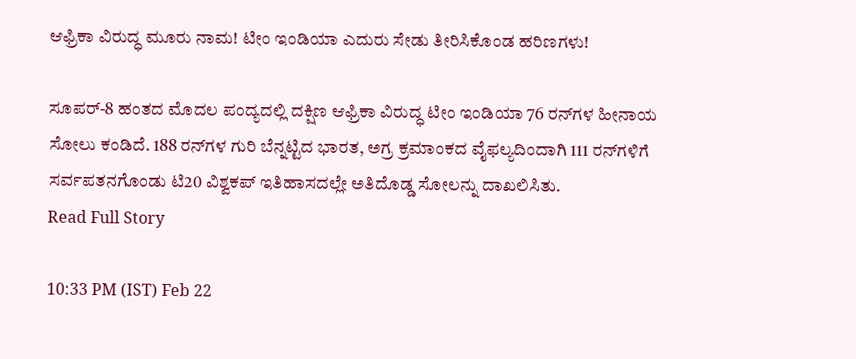ಆಫ್ರಿಕಾ ವಿರುದ್ಧ ಮೂರು ನಾಮ! ಟೀಂ ಇಂಡಿಯಾ ಎದುರು ಸೇಡು ತೀರಿಸಿಕೊಂಡ ಹರಿಣಗಳು!

ಸೂಪರ್-8 ಹಂತದ ಮೊದಲ ಪಂದ್ಯದಲ್ಲಿ ದಕ್ಷಿಣ ಆಫ್ರಿಕಾ ವಿರುದ್ಧ ಟೀಂ ಇಂಡಿಯಾ 76 ರನ್‌ಗಳ ಹೀನಾಯ ಸೋಲು ಕಂಡಿದೆ. 188 ರನ್‌ಗಳ ಗುರಿ ಬೆನ್ನಟ್ಟಿದ ಭಾರತ, ಅಗ್ರ ಕ್ರಮಾಂಕದ ವೈಫಲ್ಯದಿಂದಾಗಿ 111 ರನ್‌ಗಳಿಗೆ ಸರ್ವಪತನಗೊಂಡು ಟಿ20 ವಿಶ್ವಕಪ್ ಇತಿಹಾಸದಲ್ಲೇ ಅತಿದೊಡ್ಡ ಸೋಲನ್ನು ದಾಖಲಿಸಿತು.
Read Full Story

10:33 PM (IST) Feb 22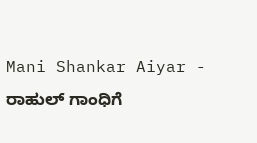Mani Shankar Aiyar - ರಾಹುಲ್ ಗಾಂಧಿಗೆ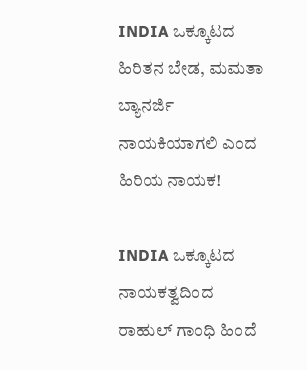INDIA ಒಕ್ಕೂಟದ ಹಿರಿತನ ಬೇಡ, ಮಮತಾ ಬ್ಯಾನರ್ಜಿ ನಾಯಕಿಯಾಗಲಿ ಎಂದ ಹಿರಿಯ ನಾಯಕ!

INDIA ಒಕ್ಕೂಟದ ನಾಯಕತ್ವದಿಂದ ರಾಹುಲ್ ಗಾಂಧಿ ಹಿಂದೆ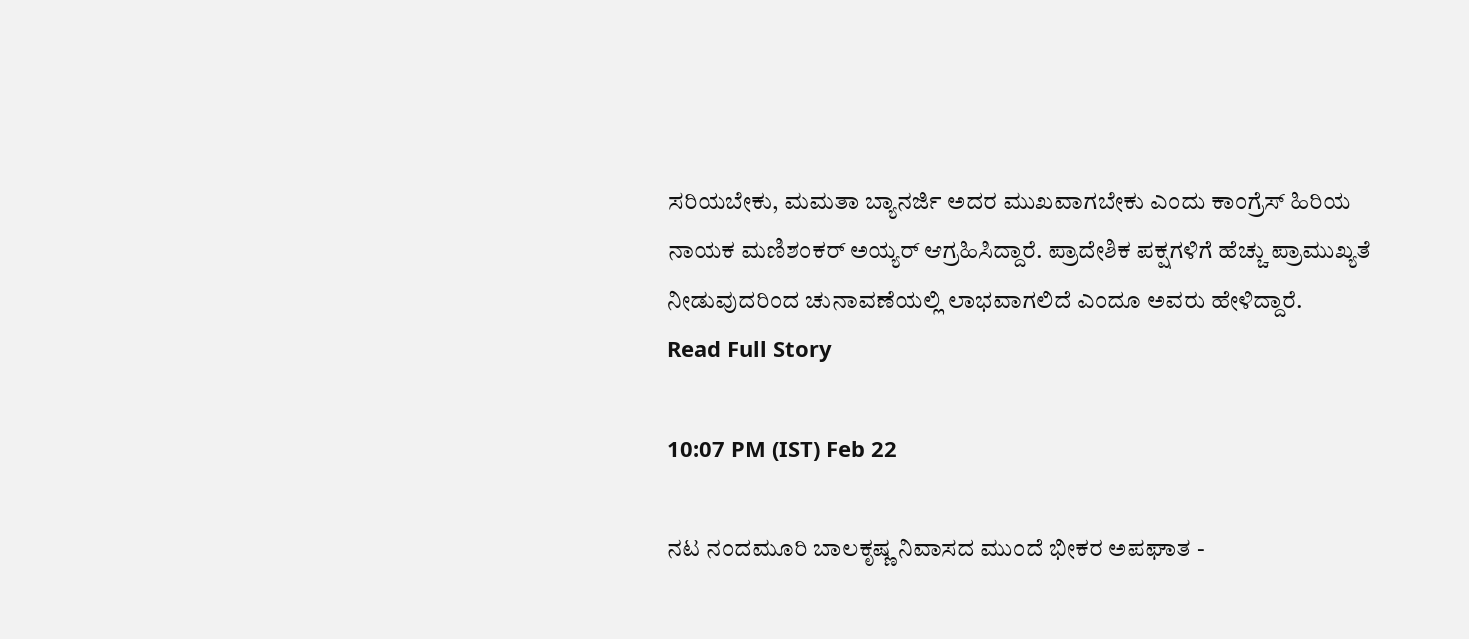ಸರಿಯಬೇಕು, ಮಮತಾ ಬ್ಯಾನರ್ಜಿ ಅದರ ಮುಖವಾಗಬೇಕು ಎಂದು ಕಾಂಗ್ರೆಸ್ ಹಿರಿಯ ನಾಯಕ ಮಣಿಶಂಕರ್ ಅಯ್ಯರ್ ಆಗ್ರಹಿಸಿದ್ದಾರೆ. ಪ್ರಾದೇಶಿಕ ಪಕ್ಷಗಳಿಗೆ ಹೆಚ್ಚು ಪ್ರಾಮುಖ್ಯತೆ ನೀಡುವುದರಿಂದ ಚುನಾವಣೆಯಲ್ಲಿ ಲಾಭವಾಗಲಿದೆ ಎಂದೂ ಅವರು ಹೇಳಿದ್ದಾರೆ.
Read Full Story

10:07 PM (IST) Feb 22

ನಟ ನಂದಮೂರಿ ಬಾಲಕೃಷ್ಣ ನಿವಾಸದ ಮುಂದೆ ಭೀಕರ ಅಪಘಾತ -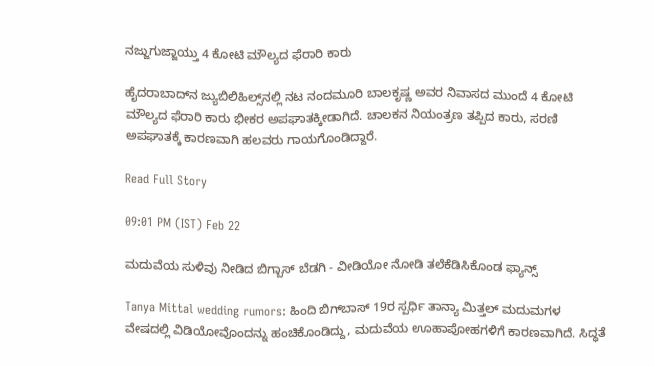ನಜ್ಜುಗುಜ್ಜಾಯ್ತು 4 ಕೋಟಿ ಮೌಲ್ಯದ ಫೆರಾರಿ ಕಾರು

ಹೈದರಾಬಾದ್‌ನ ಜ್ಯುಬಿಲಿಹಿಲ್ಸ್‌ನಲ್ಲಿ ನಟ ನಂದಮೂರಿ ಬಾಲಕೃಷ್ಣ ಅವರ ನಿವಾಸದ ಮುಂದೆ 4 ಕೋಟಿ ಮೌಲ್ಯದ ಫೆರಾರಿ ಕಾರು ಭೀಕರ ಅಪಘಾತಕ್ಕೀಡಾಗಿದೆ. ಚಾಲಕನ ನಿಯಂತ್ರಣ ತಪ್ಪಿದ ಕಾರು, ಸರಣಿ ಅಪಘಾತಕ್ಕೆ ಕಾರಣವಾಗಿ ಹಲವರು ಗಾಯಗೊಂಡಿದ್ದಾರೆ.

Read Full Story

09:01 PM (IST) Feb 22

ಮದುವೆಯ ಸುಳಿವು ನೀಡಿದ ಬಿಗ್ಬಾಸ್ ಬೆಡಗಿ - ವೀಡಿಯೋ ನೋಡಿ ತಲೆಕೆಡಿಸಿಕೊಂಡ ಫ್ಯಾನ್ಸ್

Tanya Mittal wedding rumors: ಹಿಂದಿ ಬಿಗ್‌ಬಾಸ್ 19ರ ಸ್ಪರ್ಧಿ ತಾನ್ಯಾ ಮಿತ್ತಲ್ ಮದುಮಗಳ ವೇಷದಲ್ಲಿ ವಿಡಿಯೋವೊಂದನ್ನು ಹಂಚಿಕೊಂಡಿದ್ದು, ಮದುವೆಯ ಊಹಾಪೋಹಗಳಿಗೆ ಕಾರಣವಾಗಿದೆ. ಸಿದ್ಧತೆ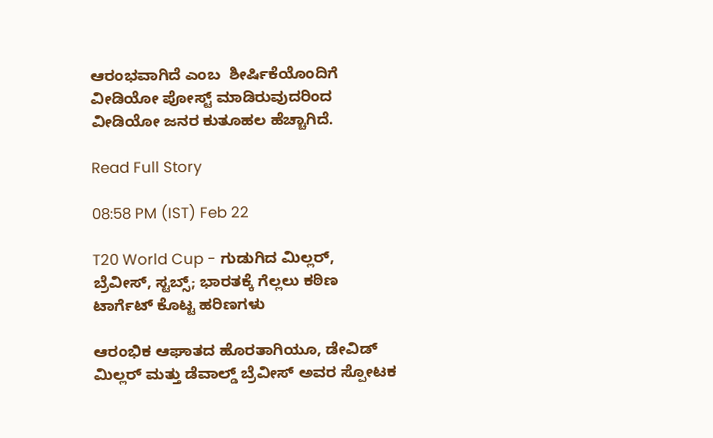ಆರಂಭವಾಗಿದೆ ಎಂಬ  ಶೀರ್ಷಿಕೆಯೊಂದಿಗೆ ವೀಡಿಯೋ ಪೋಸ್ಟ್ ಮಾಡಿರುವುದರಿಂದ ವೀಡಿಯೋ ಜನರ ಕುತೂಹಲ ಹೆಚ್ಚಾಗಿದೆ.

Read Full Story

08:58 PM (IST) Feb 22

T20 World Cup - ಗುಡುಗಿದ ಮಿಲ್ಲರ್, ಬ್ರೆವೀಸ್, ಸ್ಟಬ್ಸ್‌; ಭಾರತಕ್ಕೆ ಗೆಲ್ಲಲು ಕಠಿಣ ಟಾರ್ಗೆಟ್ ಕೊಟ್ಟ ಹರಿಣಗಳು

ಆರಂಭಿಕ ಆಘಾತದ ಹೊರತಾಗಿಯೂ, ಡೇವಿಡ್ ಮಿಲ್ಲರ್ ಮತ್ತು ಡೆವಾಲ್ಡ್ ಬ್ರೆವೀಸ್ ಅವರ ಸ್ಪೋಟಕ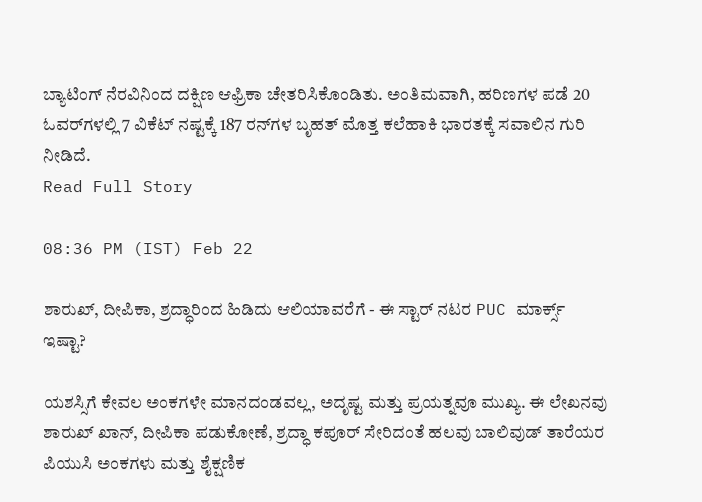ಬ್ಯಾಟಿಂಗ್ ನೆರವಿನಿಂದ ದಕ್ಷಿಣ ಆಫ್ರಿಕಾ ಚೇತರಿಸಿಕೊಂಡಿತು. ಅಂತಿಮವಾಗಿ, ಹರಿಣಗಳ ಪಡೆ 20 ಓವರ್‌ಗಳಲ್ಲಿ 7 ವಿಕೆಟ್ ನಷ್ಟಕ್ಕೆ 187 ರನ್‌ಗಳ ಬೃಹತ್ ಮೊತ್ತ ಕಲೆಹಾಕಿ ಭಾರತಕ್ಕೆ ಸವಾಲಿನ ಗುರಿ ನೀಡಿದೆ.
Read Full Story

08:36 PM (IST) Feb 22

ಶಾರುಖ್, ದೀಪಿಕಾ, ಶ್ರದ್ಧಾರಿಂದ ಹಿಡಿದು ಆಲಿಯಾವರೆಗೆ - ಈ ಸ್ಟಾರ್ ನಟರ PUC ಮಾರ್ಕ್ಸ್ ಇಷ್ಟಾ?

ಯಶಸ್ಸಿಗೆ ಕೇವಲ ಅಂಕಗಳೇ ಮಾನದಂಡವಲ್ಲ, ಅದೃಷ್ಟ ಮತ್ತು ಪ್ರಯತ್ನವೂ ಮುಖ್ಯ. ಈ ಲೇಖನವು ಶಾರುಖ್ ಖಾನ್, ದೀಪಿಕಾ ಪಡುಕೋಣೆ, ಶ್ರದ್ಧಾ ಕಪೂರ್ ಸೇರಿದಂತೆ ಹಲವು ಬಾಲಿವುಡ್ ತಾರೆಯರ ಪಿಯುಸಿ ಅಂಕಗಳು ಮತ್ತು ಶೈಕ್ಷಣಿಕ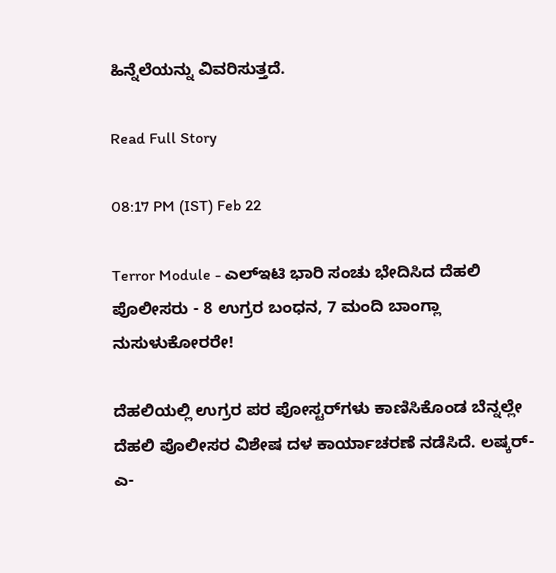ಹಿನ್ನೆಲೆಯನ್ನು ವಿವರಿಸುತ್ತದೆ.

Read Full Story

08:17 PM (IST) Feb 22

Terror Module - ಎಲ್‌ಇಟಿ ಭಾರಿ ಸಂಚು ಭೇದಿಸಿದ ದೆಹಲಿ ಪೊಲೀಸರು - 8 ಉಗ್ರರ ಬಂಧನ, 7 ಮಂದಿ ಬಾಂಗ್ಲಾ ನುಸುಳುಕೋರರೇ!

ದೆಹಲಿಯಲ್ಲಿ ಉಗ್ರರ ಪರ ಪೋಸ್ಟರ್‌ಗಳು ಕಾಣಿಸಿಕೊಂಡ ಬೆನ್ನಲ್ಲೇ ದೆಹಲಿ ಪೊಲೀಸರ ವಿಶೇಷ ದಳ ಕಾರ್ಯಾಚರಣೆ ನಡೆಸಿದೆ. ಲಷ್ಕರ್-ಎ-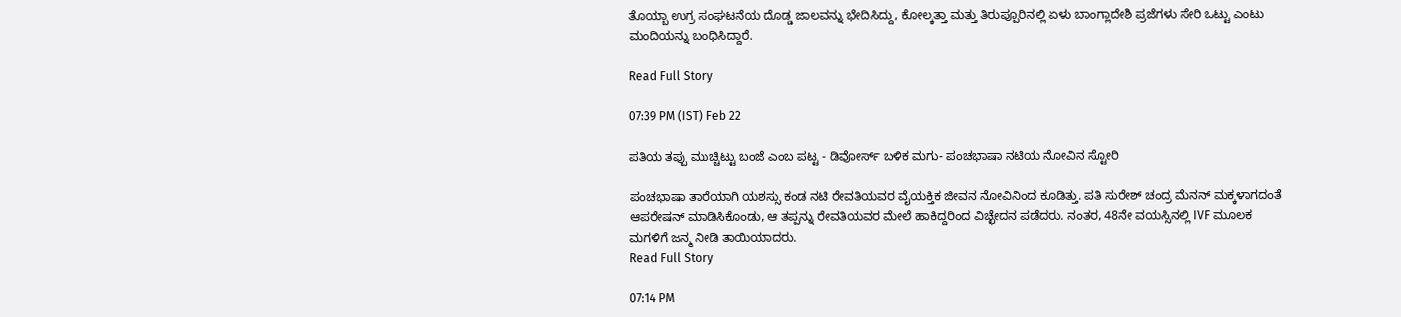ತೊಯ್ಬಾ ಉಗ್ರ ಸಂಘಟನೆಯ ದೊಡ್ಡ ಜಾಲವನ್ನು ಭೇದಿಸಿದ್ದು, ಕೋಲ್ಕತ್ತಾ ಮತ್ತು ತಿರುಪ್ಪೂರಿನಲ್ಲಿ ಏಳು ಬಾಂಗ್ಲಾದೇಶಿ ಪ್ರಜೆಗಳು ಸೇರಿ ಒಟ್ಟು ಎಂಟು ಮಂದಿಯನ್ನು ಬಂಧಿಸಿದ್ದಾರೆ.

Read Full Story

07:39 PM (IST) Feb 22

ಪತಿಯ ತಪ್ಪು ಮುಚ್ಚಿಟ್ಟು ಬಂಜೆ ಎಂಬ ಪಟ್ಟ - ಡಿವೋರ್ಸ್ ಬಳಿಕ ಮಗು- ಪಂಚಭಾಷಾ ನಟಿಯ ನೋವಿನ ಸ್ಟೋರಿ

ಪಂಚಭಾಷಾ ತಾರೆಯಾಗಿ ಯಶಸ್ಸು ಕಂಡ ನಟಿ ರೇವತಿಯವರ ವೈಯಕ್ತಿಕ ಜೀವನ ನೋವಿನಿಂದ ಕೂಡಿತ್ತು. ಪತಿ ಸುರೇಶ್ ಚಂದ್ರ ಮೆನನ್ ಮಕ್ಕಳಾಗದಂತೆ ಆಪರೇಷನ್ ಮಾಡಿಸಿಕೊಂಡು, ಆ ತಪ್ಪನ್ನು ರೇವತಿಯವರ ಮೇಲೆ ಹಾಕಿದ್ದರಿಂದ ವಿಚ್ಛೇದನ ಪಡೆದರು. ನಂತರ, 48ನೇ ವಯಸ್ಸಿನಲ್ಲಿ IVF ಮೂಲಕ ಮಗಳಿಗೆ ಜನ್ಮ ನೀಡಿ ತಾಯಿಯಾದರು.
Read Full Story

07:14 PM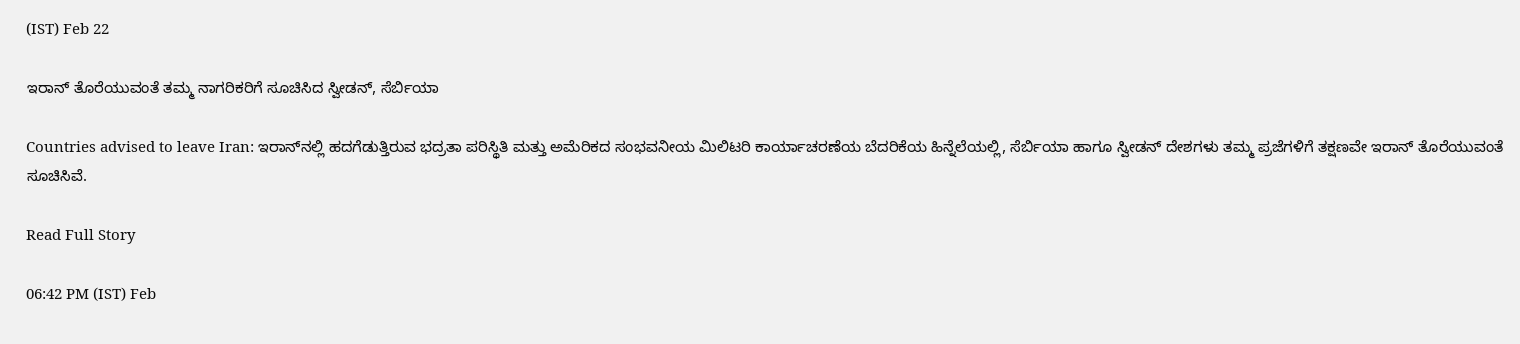(IST) Feb 22

ಇರಾನ್ ತೊರೆಯುವಂತೆ ತಮ್ಮ ನಾಗರಿಕರಿಗೆ ಸೂಚಿಸಿದ ಸ್ವೀಡನ್, ಸೆರ್ಬಿಯಾ

Countries advised to leave Iran: ಇರಾನ್‌ನಲ್ಲಿ ಹದಗೆಡುತ್ತಿರುವ ಭದ್ರತಾ ಪರಿಸ್ಥಿತಿ ಮತ್ತು ಅಮೆರಿಕದ ಸಂಭವನೀಯ ಮಿಲಿಟರಿ ಕಾರ್ಯಾಚರಣೆಯ ಬೆದರಿಕೆಯ ಹಿನ್ನೆಲೆಯಲ್ಲಿ, ಸೆರ್ಬಿಯಾ ಹಾಗೂ ಸ್ವೀಡನ್ ದೇಶಗಳು ತಮ್ಮ ಪ್ರಜೆಗಳಿಗೆ ತಕ್ಷಣವೇ ಇರಾನ್ ತೊರೆಯುವಂತೆ ಸೂಚಿಸಿವೆ.

Read Full Story

06:42 PM (IST) Feb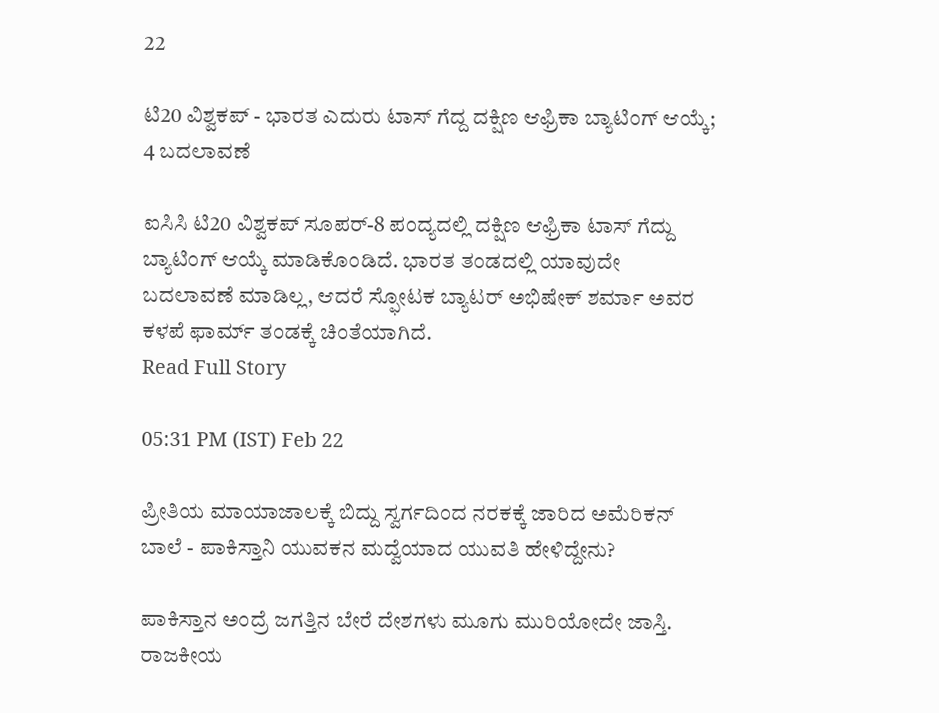22

ಟಿ20 ವಿಶ್ವಕಪ್ - ಭಾರತ ಎದುರು ಟಾಸ್ ಗೆದ್ದ ದಕ್ಷಿಣ ಆಫ್ರಿಕಾ ಬ್ಯಾಟಿಂಗ್ ಆಯ್ಕೆ; 4 ಬದಲಾವಣೆ

ಐಸಿಸಿ ಟಿ20 ವಿಶ್ವಕಪ್ ಸೂಪರ್-8 ಪಂದ್ಯದಲ್ಲಿ ದಕ್ಷಿಣ ಆಫ್ರಿಕಾ ಟಾಸ್ ಗೆದ್ದು ಬ್ಯಾಟಿಂಗ್ ಆಯ್ಕೆ ಮಾಡಿಕೊಂಡಿದೆ. ಭಾರತ ತಂಡದಲ್ಲಿ ಯಾವುದೇ ಬದಲಾವಣೆ ಮಾಡಿಲ್ಲ, ಆದರೆ ಸ್ಫೋಟಕ ಬ್ಯಾಟರ್ ಅಭಿಷೇಕ್ ಶರ್ಮಾ ಅವರ ಕಳಪೆ ಫಾರ್ಮ್ ತಂಡಕ್ಕೆ ಚಿಂತೆಯಾಗಿದೆ.
Read Full Story

05:31 PM (IST) Feb 22

ಪ್ರೀತಿಯ ಮಾಯಾಜಾಲಕ್ಕೆ ಬಿದ್ದು ಸ್ವರ್ಗದಿಂದ ನರಕಕ್ಕೆ ಜಾರಿದ ಅಮೆರಿಕನ್ ಬಾಲೆ - ಪಾಕಿಸ್ತಾನಿ ಯುವಕನ ಮದ್ವೆಯಾದ ಯುವತಿ ಹೇಳಿದ್ದೇನು?

ಪಾಕಿಸ್ತಾನ ಅಂದ್ರೆ ಜಗತ್ತಿನ ಬೇರೆ ದೇಶಗಳು ಮೂಗು ಮುರಿಯೋದೇ ಜಾಸ್ತಿ. ರಾಜಕೀಯ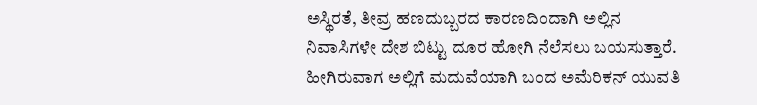ಅಸ್ಥಿರತೆ, ತೀವ್ರ ಹಣದುಬ್ಬರದ ಕಾರಣದಿಂದಾಗಿ ಅಲ್ಲಿನ ನಿವಾಸಿಗಳೇ ದೇಶ ಬಿಟ್ಟು ದೂರ ಹೋಗಿ ನೆಲೆಸಲು ಬಯಸುತ್ತಾರೆ. ಹೀಗಿರುವಾಗ ಅಲ್ಲಿಗೆ ಮದುವೆಯಾಗಿ ಬಂದ ಅಮೆರಿಕನ್ ಯುವತಿ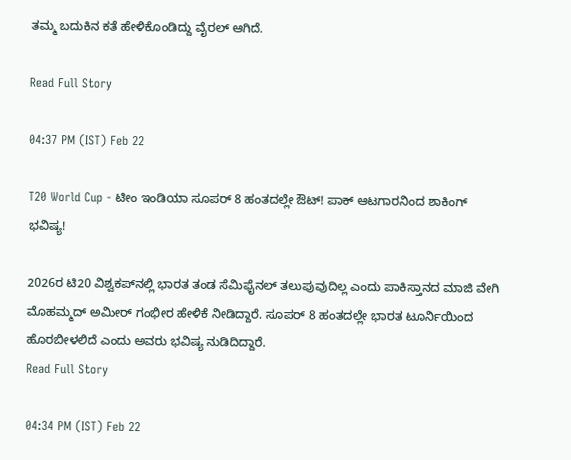ತಮ್ಮ ಬದುಕಿನ ಕತೆ ಹೇಳಿಕೊಂಡಿದ್ದು ವೈರಲ್ ಆಗಿದೆ.

Read Full Story

04:37 PM (IST) Feb 22

T20 World Cup - ಟೀಂ ಇಂಡಿಯಾ ಸೂಪರ್ 8 ಹಂತದಲ್ಲೇ ಔಟ್! ಪಾಕ್ ಆಟಗಾರನಿಂದ ಶಾಕಿಂಗ್ ಭವಿಷ್ಯ!

2026ರ ಟಿ20 ವಿಶ್ವಕಪ್‌ನಲ್ಲಿ ಭಾರತ ತಂಡ ಸೆಮಿಫೈನಲ್‌ ತಲುಪುವುದಿಲ್ಲ ಎಂದು ಪಾಕಿಸ್ತಾನದ ಮಾಜಿ ವೇಗಿ ಮೊಹಮ್ಮದ್ ಅಮೀರ್ ಗಂಭೀರ ಹೇಳಿಕೆ ನೀಡಿದ್ದಾರೆ. ಸೂಪರ್ 8 ಹಂತದಲ್ಲೇ ಭಾರತ ಟೂರ್ನಿಯಿಂದ ಹೊರಬೀಳಲಿದೆ ಎಂದು ಅವರು ಭವಿಷ್ಯ ನುಡಿದಿದ್ದಾರೆ.
Read Full Story

04:34 PM (IST) Feb 22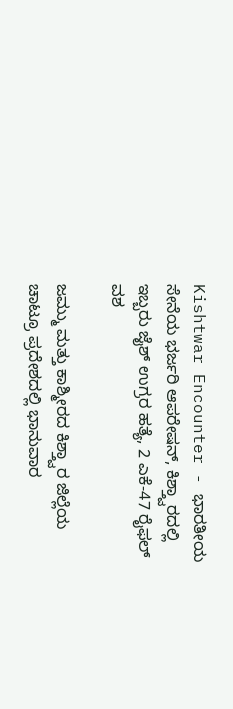Kishtwar Encounter - ಭಾರತೀಯ ಸೇನೆಯ ಭರ್ಜರಿ ಆಪರೇಷನ್, ಕಿಶ್ತ್ವಾರದಲ್ಲಿ ಇಬ್ಬರು ಜೈಶ್ ಉಗ್ರರ ಹತ್ಯೆ, 2 ಎಕೆ-47 ರೈಫಲ್ ವಶ

ಜಮ್ಮು ಮತ್ತು ಕಾಶ್ಮೀರದ ಕಿಶ್ತ್ವಾರ ಜಿಲ್ಲೆಯ ಚಾಟ್ರೂ ಪ್ರದೇಶದಲ್ಲಿ ಭಾನುವಾರ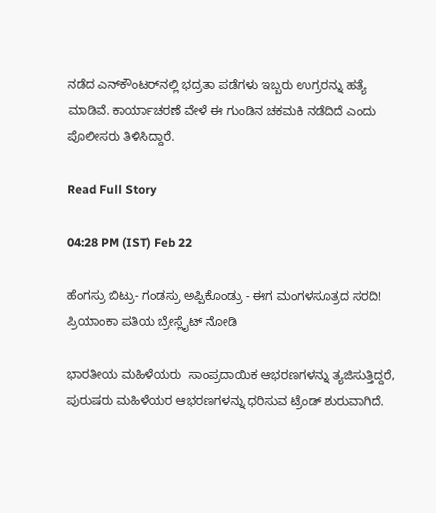ನಡೆದ ಎನ್‌ಕೌಂಟರ್‌ನಲ್ಲಿ ಭದ್ರತಾ ಪಡೆಗಳು ಇಬ್ಬರು ಉಗ್ರರನ್ನು ಹತ್ಯೆ ಮಾಡಿವೆ. ಕಾರ್ಯಾಚರಣೆ ವೇಳೆ ಈ ಗುಂಡಿನ ಚಕಮಕಿ ನಡೆದಿದೆ ಎಂದು ಪೊಲೀಸರು ತಿಳಿಸಿದ್ದಾರೆ.

Read Full Story

04:28 PM (IST) Feb 22

ಹೆಂಗಸ್ರು ಬಿಟ್ರು- ಗಂಡಸ್ರು ಅಪ್ಪಿಕೊಂಡ್ರು - ಈಗ ಮಂಗಳಸೂತ್ರದ ಸರದಿ! ಪ್ರಿಯಾಂಕಾ ಪತಿಯ ಬ್ರೇಸ್ಲೈಟ್ ನೋಡಿ

ಭಾರತೀಯ ಮಹಿಳೆಯರು  ಸಾಂಪ್ರದಾಯಿಕ ಆಭರಣಗಳನ್ನು ತ್ಯಜಿಸುತ್ತಿದ್ದರೆ, ಪುರುಷರು ಮಹಿಳೆಯರ ಆಭರಣಗಳನ್ನು ಧರಿಸುವ ಟ್ರೆಂಡ್ ಶುರುವಾಗಿದೆ.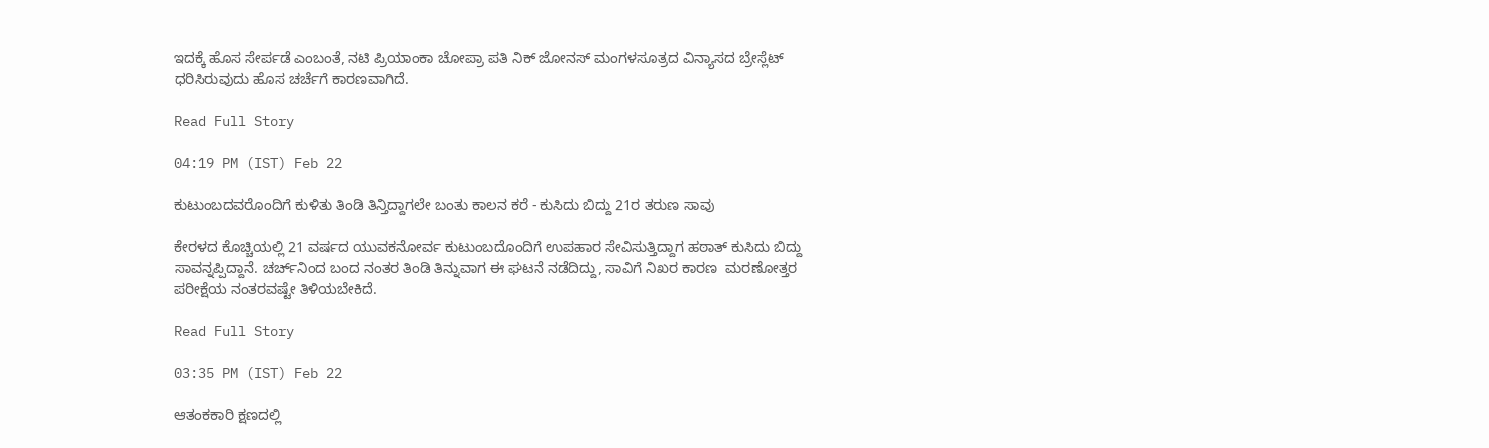ಇದಕ್ಕೆ ಹೊಸ ಸೇರ್ಪಡೆ ಎಂಬಂತೆ, ನಟಿ ಪ್ರಿಯಾಂಕಾ ಚೋಪ್ರಾ ಪತಿ ನಿಕ್ ಜೋನಸ್ ಮಂಗಳಸೂತ್ರದ ವಿನ್ಯಾಸದ ಬ್ರೇಸ್ಲೆಟ್ ಧರಿಸಿರುವುದು ಹೊಸ ಚರ್ಚೆಗೆ ಕಾರಣವಾಗಿದೆ.

Read Full Story

04:19 PM (IST) Feb 22

ಕುಟುಂಬದವರೊಂದಿಗೆ ಕುಳಿತು ತಿಂಡಿ ತಿನ್ತಿದ್ದಾಗಲೇ ಬಂತು ಕಾಲನ ಕರೆ - ಕುಸಿದು ಬಿದ್ದು 21ರ ತರುಣ ಸಾವು

ಕೇರಳದ ಕೊಚ್ಚಿಯಲ್ಲಿ 21 ವರ್ಷದ ಯುವಕನೋರ್ವ ಕುಟುಂಬದೊಂದಿಗೆ ಉಪಹಾರ ಸೇವಿಸುತ್ತಿದ್ದಾಗ ಹಠಾತ್ ಕುಸಿದು ಬಿದ್ದು ಸಾವನ್ನಪ್ಪಿದ್ದಾನೆ. ಚರ್ಚ್‌ನಿಂದ ಬಂದ ನಂತರ ತಿಂಡಿ ತಿನ್ನುವಾಗ ಈ ಘಟನೆ ನಡೆದಿದ್ದು, ಸಾವಿಗೆ ನಿಖರ ಕಾರಣ  ಮರಣೋತ್ತರ ಪರೀಕ್ಷೆಯ ನಂತರವಷ್ಟೇ ತಿಳಿಯಬೇಕಿದೆ.

Read Full Story

03:35 PM (IST) Feb 22

ಆತಂಕಕಾರಿ ಕ್ಷಣದಲ್ಲಿ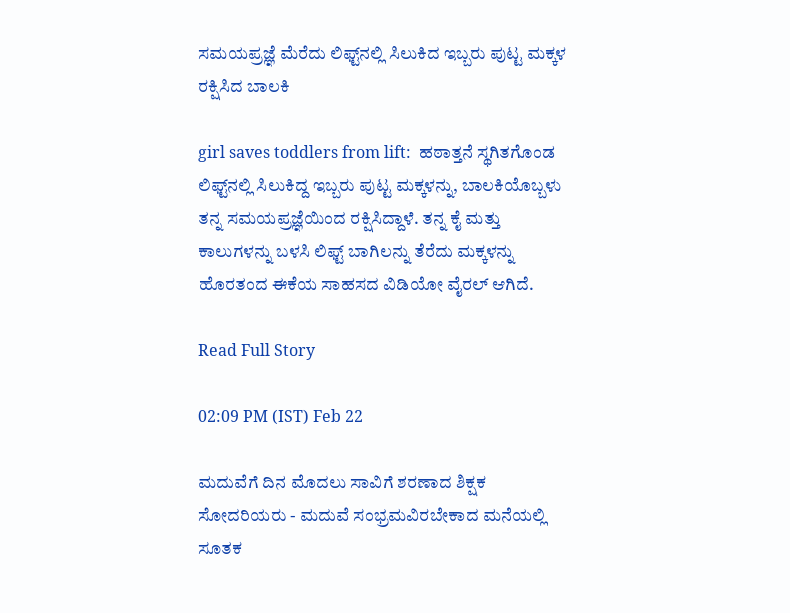ಸಮಯಪ್ರಜ್ಞೆ ಮೆರೆದು ಲಿಫ್ಟ್‌ನಲ್ಲಿ ಸಿಲುಕಿದ ಇಬ್ಬರು ಪುಟ್ಟ ಮಕ್ಕಳ ರಕ್ಷಿಸಿದ ಬಾಲಕಿ

girl saves toddlers from lift:  ಹಠಾತ್ತನೆ ಸ್ಥಗಿತಗೊಂಡ ಲಿಫ್ಟ್‌ನಲ್ಲಿ ಸಿಲುಕಿದ್ದ ಇಬ್ಬರು ಪುಟ್ಟ ಮಕ್ಕಳನ್ನು, ಬಾಲಕಿಯೊಬ್ಬಳು ತನ್ನ ಸಮಯಪ್ರಜ್ಞೆಯಿಂದ ರಕ್ಷಿಸಿದ್ದಾಳೆ. ತನ್ನ ಕೈ ಮತ್ತು ಕಾಲುಗಳನ್ನು ಬಳಸಿ ಲಿಫ್ಟ್ ಬಾಗಿಲನ್ನು ತೆರೆದು ಮಕ್ಕಳನ್ನು ಹೊರತಂದ ಈಕೆಯ ಸಾಹಸದ ವಿಡಿಯೋ ವೈರಲ್ ಆಗಿದೆ.

Read Full Story

02:09 PM (IST) Feb 22

ಮದುವೆಗೆ ದಿನ ಮೊದಲು ಸಾವಿಗೆ ಶರಣಾದ ಶಿಕ್ಷಕ ಸೋದರಿಯರು - ಮದುವೆ ಸಂಭ್ರಮವಿರಬೇಕಾದ ಮನೆಯಲ್ಲಿ ಸೂತಕ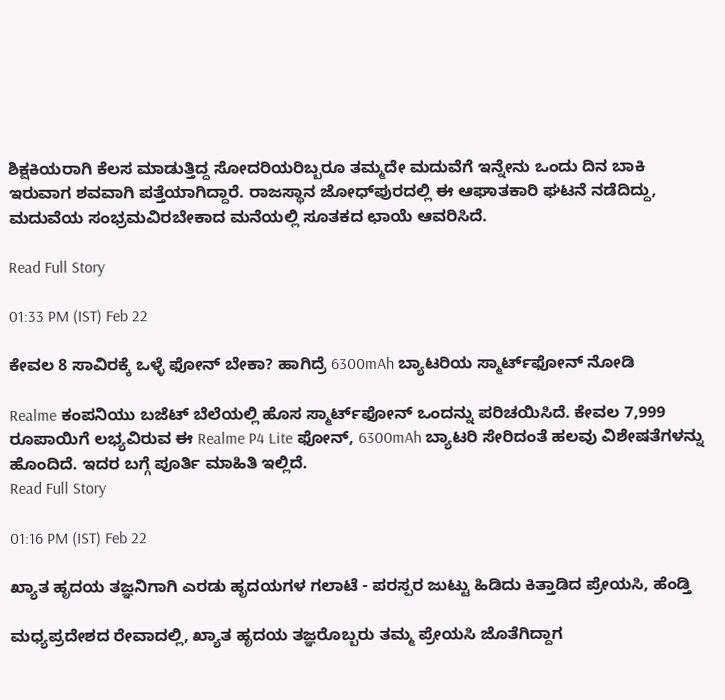ಶಿಕ್ಷಕಿಯರಾಗಿ ಕೆಲಸ ಮಾಡುತ್ತಿದ್ದ ಸೋದರಿಯರಿಬ್ಬರೂ ತಮ್ಮದೇ ಮದುವೆಗೆ ಇನ್ನೇನು ಒಂದು ದಿನ ಬಾಕಿ ಇರುವಾಗ ಶವವಾಗಿ ಪತ್ತೆಯಾಗಿದ್ದಾರೆ. ರಾಜಸ್ಥಾನ ಜೋಧ್‌ಪುರದಲ್ಲಿ ಈ ಆಘಾತಕಾರಿ ಘಟನೆ ನಡೆದಿದ್ದು, ಮದುವೆಯ ಸಂಭ್ರಮವಿರಬೇಕಾದ ಮನೆಯಲ್ಲಿ ಸೂತಕದ ಛಾಯೆ ಆವರಿಸಿದೆ.

Read Full Story

01:33 PM (IST) Feb 22

ಕೇವಲ 8 ಸಾವಿರಕ್ಕೆ ಒಳ್ಳೆ ಫೋನ್ ಬೇಕಾ? ಹಾಗಿದ್ರೆ 6300mAh ಬ್ಯಾಟರಿಯ ಸ್ಮಾರ್ಟ್‌ಫೋನ್ ನೋಡಿ

Realme ಕಂಪನಿಯು ಬಜೆಟ್ ಬೆಲೆಯಲ್ಲಿ ಹೊಸ ಸ್ಮಾರ್ಟ್‌ಫೋನ್ ಒಂದನ್ನು ಪರಿಚಯಿಸಿದೆ. ಕೇವಲ 7,999 ರೂಪಾಯಿಗೆ ಲಭ್ಯವಿರುವ ಈ Realme P4 Lite ಫೋನ್, 6300mAh ಬ್ಯಾಟರಿ ಸೇರಿದಂತೆ ಹಲವು ವಿಶೇಷತೆಗಳನ್ನು ಹೊಂದಿದೆ. ಇದರ ಬಗ್ಗೆ ಪೂರ್ತಿ ಮಾಹಿತಿ ಇಲ್ಲಿದೆ.
Read Full Story

01:16 PM (IST) Feb 22

ಖ್ಯಾತ ಹೃದಯ ತಜ್ಞನಿಗಾಗಿ ಎರಡು ಹೃದಯಗಳ ಗಲಾಟೆ - ಪರಸ್ಪರ ಜುಟ್ಟು ಹಿಡಿದು ಕಿತ್ತಾಡಿದ ಪ್ರೇಯಸಿ, ಹೆಂಡ್ತಿ

ಮಧ್ಯಪ್ರದೇಶದ ರೇವಾದಲ್ಲಿ, ಖ್ಯಾತ ಹೃದಯ ತಜ್ಞರೊಬ್ಬರು ತಮ್ಮ ಪ್ರೇಯಸಿ ಜೊತೆಗಿದ್ದಾಗ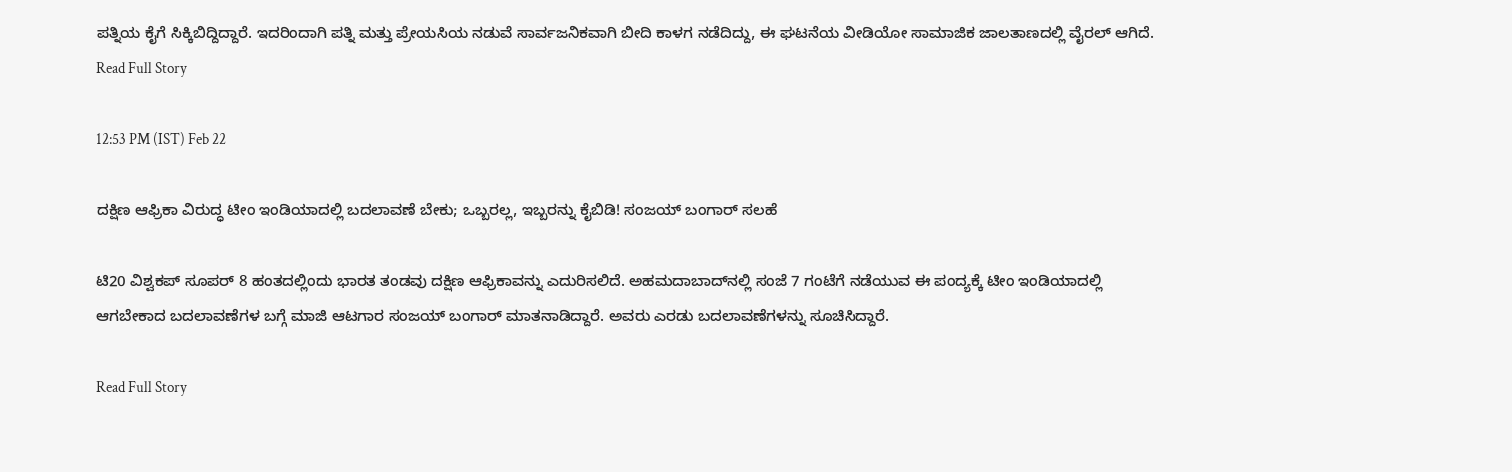ಪತ್ನಿಯ ಕೈಗೆ ಸಿಕ್ಕಿಬಿದ್ದಿದ್ದಾರೆ. ಇದರಿಂದಾಗಿ ಪತ್ನಿ ಮತ್ತು ಪ್ರೇಯಸಿಯ ನಡುವೆ ಸಾರ್ವಜನಿಕವಾಗಿ ಬೀದಿ ಕಾಳಗ ನಡೆದಿದ್ದು, ಈ ಘಟನೆಯ ವೀಡಿಯೋ ಸಾಮಾಜಿಕ ಜಾಲತಾಣದಲ್ಲಿ ವೈರಲ್ ಆಗಿದೆ.
Read Full Story

12:53 PM (IST) Feb 22

ದಕ್ಷಿಣ ಆಫ್ರಿಕಾ ವಿರುದ್ಧ ಟೀಂ ಇಂಡಿಯಾದಲ್ಲಿ ಬದಲಾವಣೆ ಬೇಕು; ಒಬ್ಬರಲ್ಲ, ಇಬ್ಬರನ್ನು ಕೈಬಿಡಿ! ಸಂಜಯ್ ಬಂಗಾರ್ ಸಲಹೆ

ಟಿ20 ವಿಶ್ವಕಪ್ ಸೂಪರ್ 8 ಹಂತದಲ್ಲಿಂದು ಭಾರತ ತಂಡವು ದಕ್ಷಿಣ ಆಫ್ರಿಕಾವನ್ನು ಎದುರಿಸಲಿದೆ. ಅಹಮದಾಬಾದ್‌ನಲ್ಲಿ ಸಂಜೆ 7 ಗಂಟೆಗೆ ನಡೆಯುವ ಈ ಪಂದ್ಯಕ್ಕೆ ಟೀಂ ಇಂಡಿಯಾದಲ್ಲಿ ಆಗಬೇಕಾದ ಬದಲಾವಣೆಗಳ ಬಗ್ಗೆ ಮಾಜಿ ಆಟಗಾರ ಸಂಜಯ್ ಬಂಗಾರ್ ಮಾತನಾಡಿದ್ದಾರೆ. ಅವರು ಎರಡು ಬದಲಾವಣೆಗಳನ್ನು ಸೂಚಿಸಿದ್ದಾರೆ.

Read Full Story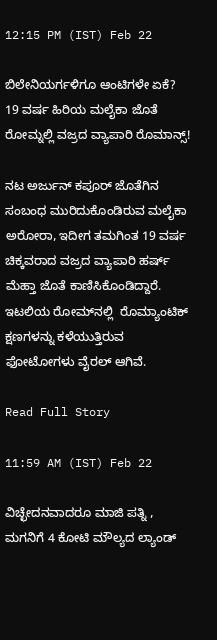12:15 PM (IST) Feb 22

ಬಿಲೇನಿಯರ್ಗಳಿಗೂ ಆಂಟಿಗಳೇ ಏಕೆ? 19 ವರ್ಷ ಹಿರಿಯ ಮಲೈಕಾ ಜೊತೆ ರೋಮ್ನಲ್ಲಿ ವಜ್ರದ ವ್ಯಾಪಾರಿ ರೊಮಾನ್ಸ್!

ನಟ ಅರ್ಜುನ್ ಕಪೂರ್ ಜೊತೆಗಿನ ಸಂಬಂಧ ಮುರಿದುಕೊಂಡಿರುವ ಮಲೈಕಾ ಅರೋರಾ, ಇದೀಗ ತಮಗಿಂತ 19 ವರ್ಷ ಚಿಕ್ಕವರಾದ ವಜ್ರದ ವ್ಯಾಪಾರಿ ಹರ್ಷ್ ಮೆಹ್ತಾ ಜೊತೆ ಕಾಣಿಸಿಕೊಂಡಿದ್ದಾರೆ.  ಇಟಲಿಯ ರೋಮ್‌ನಲ್ಲಿ  ರೊಮ್ಯಾಂಟಿಕ್ ಕ್ಷಣಗಳನ್ನು ಕಳೆಯುತ್ತಿರುವ ಫೋಟೋಗಳು ವೈರಲ್ ಆಗಿವೆ.

Read Full Story

11:59 AM (IST) Feb 22

ವಿಚ್ಛೇದನವಾದರೂ ಮಾಜಿ ಪತ್ನಿ , ಮಗನಿಗೆ 4 ಕೋಟಿ ಮೌಲ್ಯದ ಲ್ಯಾಂಡ್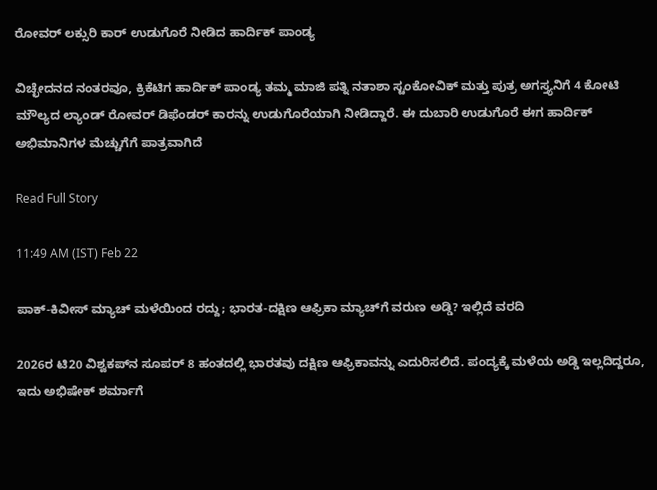ರೋವರ್ ಲಕ್ಸುರಿ ಕಾರ್ ಉಡುಗೊರೆ ನೀಡಿದ ಹಾರ್ದಿಕ್ ಪಾಂಡ್ಯ

ವಿಚ್ಛೇದನದ ನಂತರವೂ, ಕ್ರಿಕೆಟಿಗ ಹಾರ್ದಿಕ್ ಪಾಂಡ್ಯ ತಮ್ಮ ಮಾಜಿ ಪತ್ನಿ ನತಾಶಾ ಸ್ಟಂಕೋವಿಕ್ ಮತ್ತು ಪುತ್ರ ಅಗಸ್ತ್ಯನಿಗೆ 4 ಕೋಟಿ ಮೌಲ್ಯದ ಲ್ಯಾಂಡ್ ರೋವರ್ ಡಿಫೆಂಡರ್ ಕಾರನ್ನು ಉಡುಗೊರೆಯಾಗಿ ನೀಡಿದ್ದಾರೆ. ಈ ದುಬಾರಿ ಉಡುಗೊರೆ ಈಗ ಹಾರ್ದಿಕ್ ಅಭಿಮಾನಿಗಳ ಮೆಚ್ಚುಗೆಗೆ ಪಾತ್ರವಾಗಿದೆ

Read Full Story

11:49 AM (IST) Feb 22

ಪಾಕ್-ಕಿವೀಸ್ ಮ್ಯಾಚ್ ಮಳೆಯಿಂದ ರದ್ದು; ಭಾರತ-ದಕ್ಷಿಣ ಆಫ್ರಿಕಾ ಮ್ಯಾಚ್‌ಗೆ ವರುಣ ಅಡ್ಡಿ? ಇಲ್ಲಿದೆ ವರದಿ

2026ರ ಟಿ20 ವಿಶ್ವಕಪ್‌ನ ಸೂಪರ್ 8 ಹಂತದಲ್ಲಿ ಭಾರತವು ದಕ್ಷಿಣ ಆಫ್ರಿಕಾವನ್ನು ಎದುರಿಸಲಿದೆ. ಪಂದ್ಯಕ್ಕೆ ಮಳೆಯ ಅಡ್ಡಿ ಇಲ್ಲದಿದ್ದರೂ, ಇದು ಅಭಿಷೇಕ್ ಶರ್ಮಾಗೆ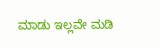ಮಾಡು ಇಲ್ಲವೇ ಮಡಿ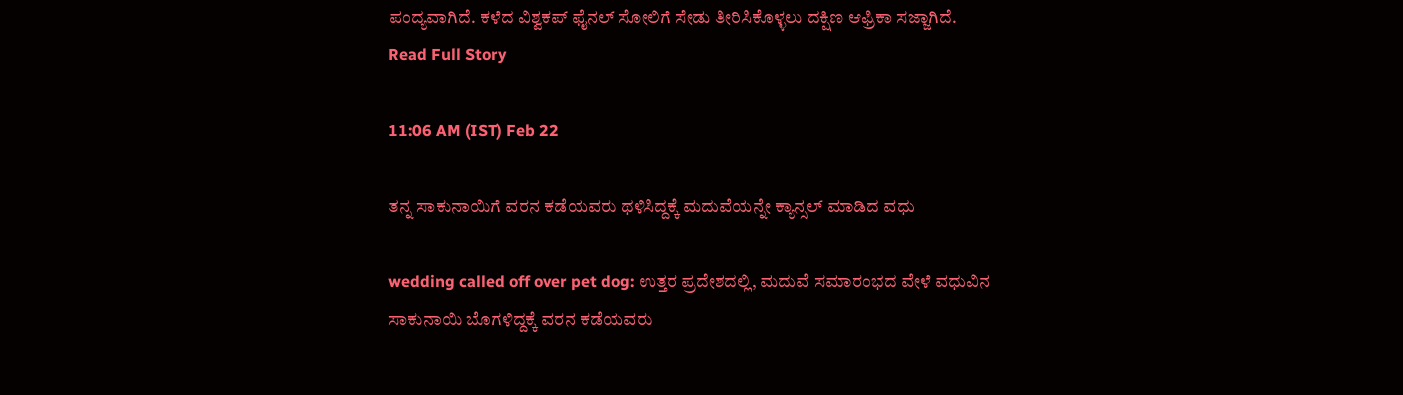ಪಂದ್ಯವಾಗಿದೆ. ಕಳೆದ ವಿಶ್ವಕಪ್ ಫೈನಲ್ ಸೋಲಿಗೆ ಸೇಡು ತೀರಿಸಿಕೊಳ್ಳಲು ದಕ್ಷಿಣ ಆಫ್ರಿಕಾ ಸಜ್ಜಾಗಿದೆ.
Read Full Story

11:06 AM (IST) Feb 22

ತನ್ನ ಸಾಕುನಾಯಿಗೆ ವರನ ಕಡೆಯವರು ಥಳಿಸಿದ್ದಕ್ಕೆ ಮದುವೆಯನ್ನೇ ಕ್ಯಾನ್ಸಲ್ ಮಾಡಿದ ವಧು

wedding called off over pet dog: ಉತ್ತರ ಪ್ರದೇಶದಲ್ಲಿ, ಮದುವೆ ಸಮಾರಂಭದ ವೇಳೆ ವಧುವಿನ ಸಾಕುನಾಯಿ ಬೊಗಳಿದ್ದಕ್ಕೆ ವರನ ಕಡೆಯವರು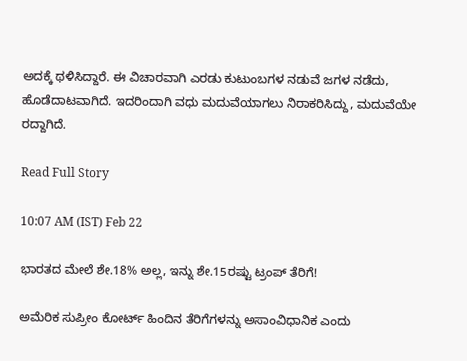ಅದಕ್ಕೆ ಥಳಿಸಿದ್ದಾರೆ. ಈ ವಿಚಾರವಾಗಿ ಎರಡು ಕುಟುಂಬಗಳ ನಡುವೆ ಜಗಳ ನಡೆದು, ಹೊಡೆದಾಟವಾಗಿದೆ. ಇದರಿಂದಾಗಿ ವಧು ಮದುವೆಯಾಗಲು ನಿರಾಕರಿಸಿದ್ದು, ಮದುವೆಯೇ ರದ್ದಾಗಿದೆ.

Read Full Story

10:07 AM (IST) Feb 22

ಭಾರತದ ಮೇಲೆ ಶೇ.18% ಅಲ್ಲ, ಇನ್ನು ಶೇ.15ರಷ್ಟು ಟ್ರಂಪ್‌ ತೆರಿಗೆ!

ಅಮೆರಿಕ ಸುಪ್ರೀಂ ಕೋರ್ಟ್‌ ಹಿಂದಿನ ತೆರಿಗೆಗಳನ್ನು ಅಸಾಂವಿಧಾನಿಕ ಎಂದು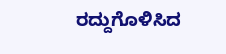ರದ್ದುಗೊಳಿಸಿದ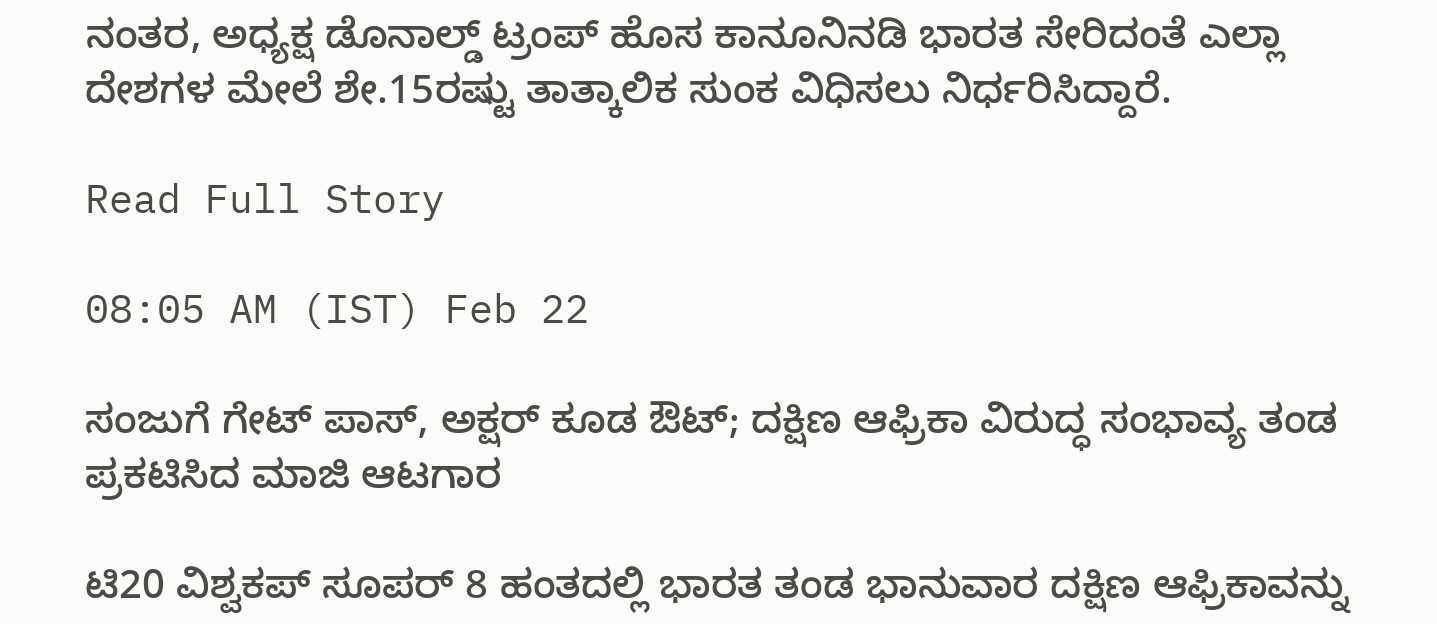ನಂತರ, ಅಧ್ಯಕ್ಷ ಡೊನಾಲ್ಡ್‌ ಟ್ರಂಪ್‌ ಹೊಸ ಕಾನೂನಿನಡಿ ಭಾರತ ಸೇರಿದಂತೆ ಎಲ್ಲಾ ದೇಶಗಳ ಮೇಲೆ ಶೇ.15ರಷ್ಟು ತಾತ್ಕಾಲಿಕ ಸುಂಕ ವಿಧಿಸಲು ನಿರ್ಧರಿಸಿದ್ದಾರೆ.

Read Full Story

08:05 AM (IST) Feb 22

ಸಂಜುಗೆ ಗೇಟ್ ಪಾಸ್, ಅಕ್ಷರ್ ಕೂಡ ಔಟ್; ದಕ್ಷಿಣ ಆಫ್ರಿಕಾ ವಿರುದ್ಧ ಸಂಭಾವ್ಯ ತಂಡ ಪ್ರಕಟಿಸಿದ ಮಾಜಿ ಆಟಗಾರ

ಟಿ20 ವಿಶ್ವಕಪ್ ಸೂಪರ್ 8 ಹಂತದಲ್ಲಿ ಭಾರತ ತಂಡ ಭಾನುವಾರ ದಕ್ಷಿಣ ಆಫ್ರಿಕಾವನ್ನು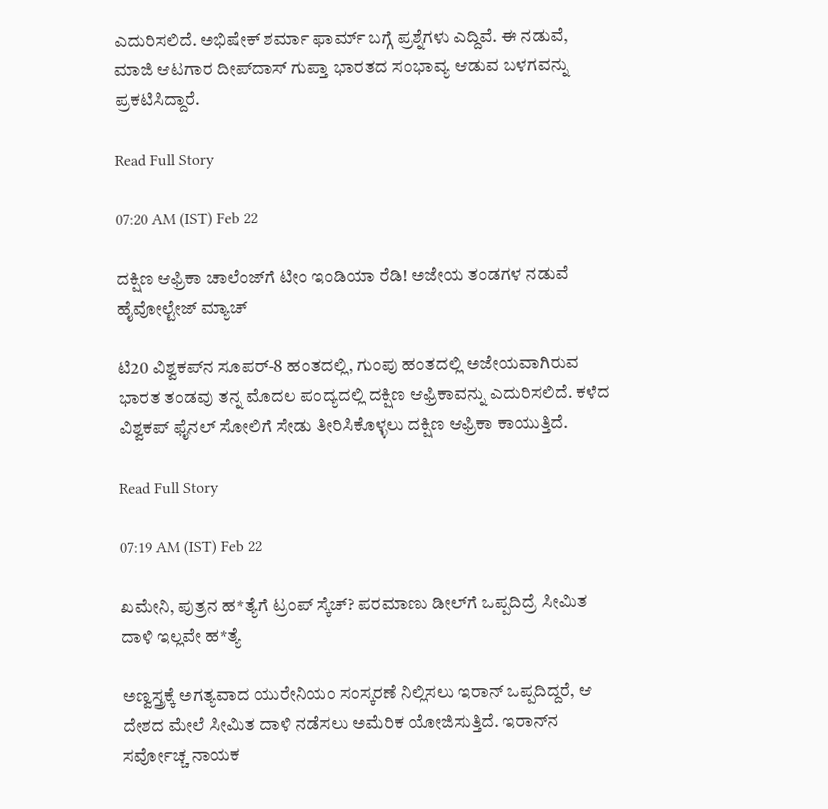ಎದುರಿಸಲಿದೆ. ಅಭಿಷೇಕ್ ಶರ್ಮಾ ಫಾರ್ಮ್ ಬಗ್ಗೆ ಪ್ರಶ್ನೆಗಳು ಎದ್ದಿವೆ. ಈ ನಡುವೆ, ಮಾಜಿ ಆಟಗಾರ ದೀಪ್‌ದಾಸ್ ಗುಪ್ತಾ ಭಾರತದ ಸಂಭಾವ್ಯ ಆಡುವ ಬಳಗವನ್ನು ಪ್ರಕಟಿಸಿದ್ದಾರೆ.

Read Full Story

07:20 AM (IST) Feb 22

ದಕ್ಷಿಣ ಆಫ್ರಿಕಾ ಚಾಲೆಂಜ್‌ಗೆ ಟೀಂ ಇಂಡಿಯಾ ರೆಡಿ! ಅಜೇಯ ತಂಡಗಳ ನಡುವೆ ಹೈವೋಲ್ಟೇಜ್ ಮ್ಯಾಚ್

ಟಿ20 ವಿಶ್ವಕಪ್‌ನ ಸೂಪರ್‌-8 ಹಂತದಲ್ಲಿ, ಗುಂಪು ಹಂತದಲ್ಲಿ ಅಜೇಯವಾಗಿರುವ ಭಾರತ ತಂಡವು ತನ್ನ ಮೊದಲ ಪಂದ್ಯದಲ್ಲಿ ದಕ್ಷಿಣ ಆಫ್ರಿಕಾವನ್ನು ಎದುರಿಸಲಿದೆ. ಕಳೆದ ವಿಶ್ವಕಪ್ ಫೈನಲ್ ಸೋಲಿಗೆ ಸೇಡು ತೀರಿಸಿಕೊಳ್ಳಲು ದಕ್ಷಿಣ ಆಫ್ರಿಕಾ ಕಾಯುತ್ತಿದೆ.

Read Full Story

07:19 AM (IST) Feb 22

ಖಮೇನಿ, ಪುತ್ರನ ಹ*ತ್ಯೆಗೆ ಟ್ರಂಪ್ ಸ್ಕೆಚ್‌? ಪರಮಾಣು ಡೀಲ್‌ಗೆ ಒಪ್ಪದಿದ್ರೆ ಸೀಮಿತ ದಾಳಿ ಇಲ್ಲವೇ ಹ*ತ್ಯೆ

ಅಣ್ವಸ್ತ್ರಕ್ಕೆ ಅಗತ್ಯವಾದ ಯುರೇನಿಯಂ ಸಂಸ್ಕರಣೆ ನಿಲ್ಲಿಸಲು ಇರಾನ್ ಒಪ್ಪದಿದ್ದರೆ, ಆ ದೇಶದ ಮೇಲೆ ಸೀಮಿತ ದಾಳಿ ನಡೆಸಲು ಅಮೆರಿಕ ಯೋಜಿಸುತ್ತಿದೆ. ಇರಾನ್‌ನ ಸರ್ವೋಚ್ಚ ನಾಯಕ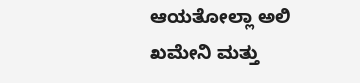ಆಯತೋಲ್ಲಾ ಅಲಿ ಖಮೇನಿ ಮತ್ತು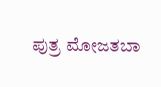ಪುತ್ರ ಮೋಜತಬಾ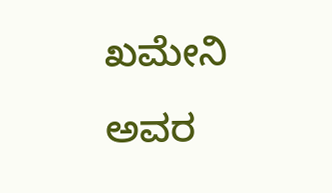ಖಮೇನಿ ಅವರ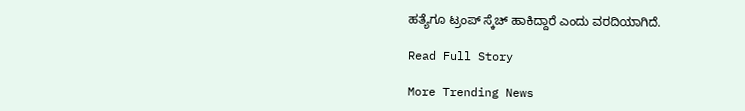ಹತ್ಯೆಗೂ ಟ್ರಂಪ್ ಸ್ಕೆಚ್ ಹಾಕಿದ್ದಾರೆ ಎಂದು ವರದಿಯಾಗಿದೆ.

Read Full Story

More Trending News